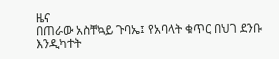ዜና
በጠራው አስቸኳይ ጉባኤ፤ የአባላት ቁጥር በህገ ደንቡ እንዲካተት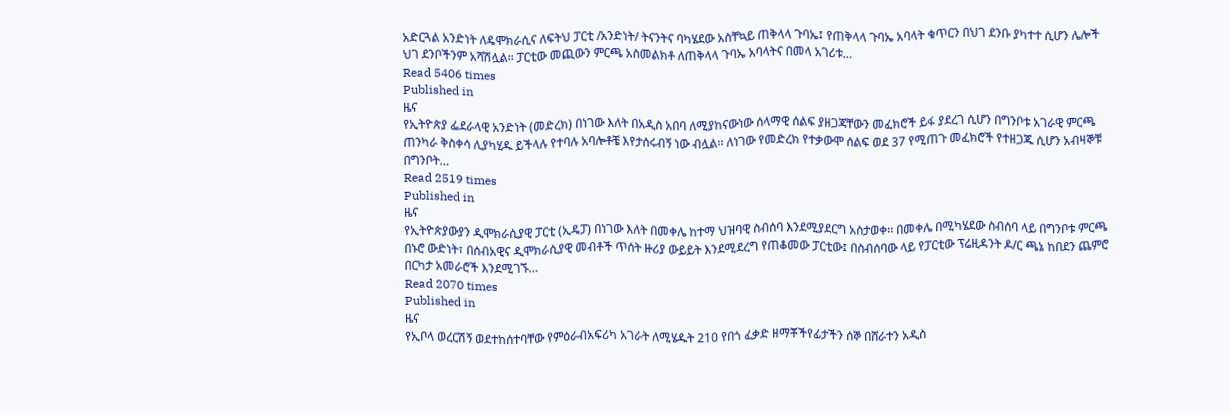አድርጓል አንድነት ለዴሞክራሲና ለፍትህ ፓርቲ /አንድነት/ ትናንትና ባካሄደው አስቸኳይ ጠቅላላ ጉባኤ፤ የጠቅላላ ጉባኤ አባላት ቁጥርን በህገ ደንቡ ያካተተ ሲሆን ሌሎች ህገ ደንቦችንም አሻሽሏል፡፡ ፓርቲው መጪውን ምርጫ አስመልክቶ ለጠቅላላ ጉባኤ አባላትና በመላ አገሪቱ…
Read 5406 times
Published in
ዜና
የኢትዮጵያ ፌደራላዊ አንድነት (መድረክ) በነገው እለት በአዲስ አበባ ለሚያከናውነው ሰላማዊ ሰልፍ ያዘጋጃቸውን መፈክሮች ይፋ ያደረገ ሲሆን በግንቦቱ አገራዊ ምርጫ ጠንካራ ቅስቀሳ ሊያካሂዱ ይችላሉ የተባሉ አባሎቶቼ እየታሰሩብኝ ነው ብሏል፡፡ ለነገው የመድረክ የተቃውሞ ሰልፍ ወደ 37 የሚጠጉ መፈክሮች የተዘጋጁ ሲሆን አብዛኞቹ በግንቦት…
Read 2519 times
Published in
ዜና
የኢትዮጵያውያን ዲሞክራሲያዊ ፓርቲ (ኢዴፓ) በነገው እለት በመቀሌ ከተማ ህዝባዊ ስብሰባ እንደሚያደርግ አስታወቀ፡፡ በመቀሌ በሚካሄደው ስብሰባ ላይ በግንቦቱ ምርጫ በኑሮ ውድነት፣ በሰብአዊና ዲሞክራሲያዊ መብቶች ጥሰት ዙሪያ ውይይት እንደሚደረግ የጠቆመው ፓርቲው፤ በስብሰባው ላይ የፓርቲው ፕሬዚዳንት ዶ/ር ጫኔ ከበደን ጨምሮ በርካታ አመራሮች እንደሚገኙ…
Read 2070 times
Published in
ዜና
የኢቦላ ወረርሽኝ ወደተከሰተባቸው የምዕራብአፍሪካ አገራት ለሚሄዱት 210 የበጎ ፈቃድ ዘማቾችየፊታችን ሰኞ በሸራተን አዲስ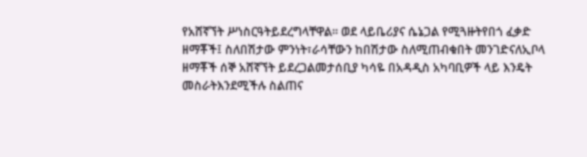የአሸኛኘት ሥነስርዓትይደረግላቸዋል፡፡ ወደ ላይቤሪያና ሴኔጋል የሚጓዙትየበጎ ፈቃድ ዘማቾች፤ ስለበሽታው ምንነት፣ራሳቸውን ከበሽታው ስለሚጠብቁበት መንገድናለኢቦላ ዘማቾች ሰኞ አሸኛኘት ይደረጋልመታሰቢያ ካሳዬ በአዳዲስ አካባቢዎች ላይ እንዴት መስራትእንደሚችሉ ስልጠና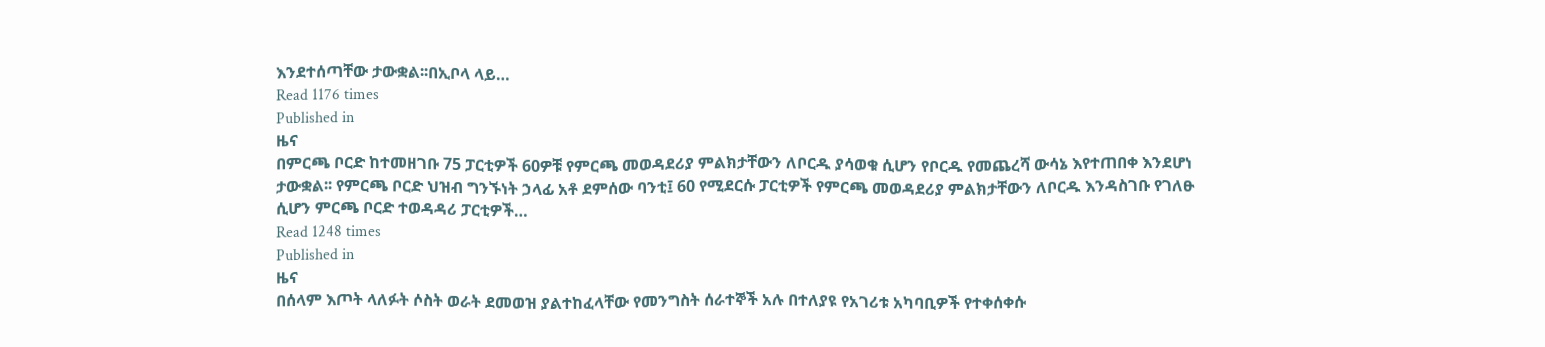እንደተሰጣቸው ታውቋል፡፡በኢቦላ ላይ…
Read 1176 times
Published in
ዜና
በምርጫ ቦርድ ከተመዘገቡ 75 ፓርቲዎች 60ዎቹ የምርጫ መወዳደሪያ ምልክታቸውን ለቦርዱ ያሳወቁ ሲሆን የቦርዱ የመጨረሻ ውሳኔ እየተጠበቀ እንደሆነ ታውቋል፡፡ የምርጫ ቦርድ ህዝብ ግንኙነት ኃላፊ አቶ ደምሰው ባንቲ፤ 60 የሚደርሱ ፓርቲዎች የምርጫ መወዳደሪያ ምልክታቸውን ለቦርዱ እንዳስገቡ የገለፁ ሲሆን ምርጫ ቦርድ ተወዳዳሪ ፓርቲዎች…
Read 1248 times
Published in
ዜና
በሰላም እጦት ላለፉት ሶስት ወራት ደመወዝ ያልተከፈላቸው የመንግስት ሰራተኞች አሉ በተለያዩ የአገሪቱ አካባቢዎች የተቀሰቀሱ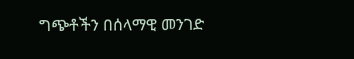ግጭቶችን በሰላማዊ መንገድ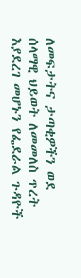ለመፍታትና ታጣቂዎችን ወደ ሰላማዊ ህይወት ለመመለስ ጥረት እያደረገ መሆኑን የፌደራል ጉዳዮች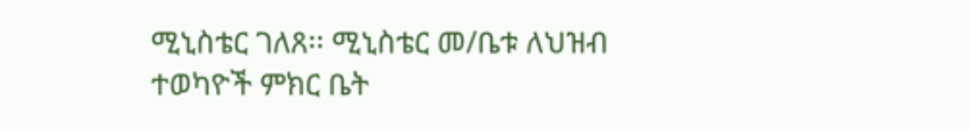ሚኒስቴር ገለጸ፡፡ ሚኒስቴር መ/ቤቱ ለህዝብ ተወካዮች ምክር ቤት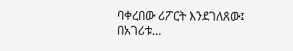ባቀረበው ሪፖርት እንደገለጸው፤ በአገሪቱ…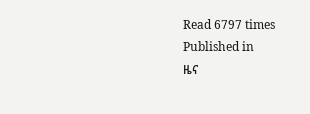Read 6797 times
Published in
ዜና